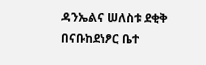ዳንኤልና ሠለስቱ ደቂቅ በናቡከደነፆር ቤተ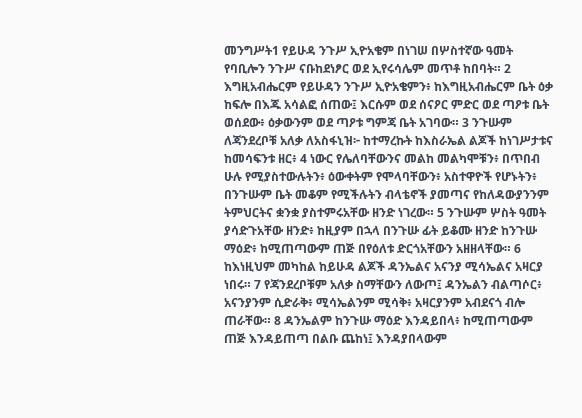መንግሥት1 የይሁዳ ንጉሥ ኢዮአቄም በነገሠ በሦስተኛው ዓመት የባቢሎን ንጉሥ ናቡከደነፆር ወደ ኢየሩሳሌም መጥቶ ከበባት። 2 እግዚአብሔርም የይሁዳን ንጉሥ ኢዮአቄምን፥ ከእግዚአብሔርም ቤት ዕቃ ከፍሎ በእጁ አሳልፎ ሰጠው፤ እርሱም ወደ ሰናዖር ምድር ወደ ጣዖቱ ቤት ወሰደው፥ ዕቃውንም ወደ ጣዖቱ ግምጃ ቤት አገባው። 3 ንጉሡም ለጃንደረቦቹ አለቃ ለአስፋኒዝ፦ ከተማረኩት ከእስራኤል ልጆች ከነገሥታቱና ከመሳፍንቱ ዘር፥ 4 ነውር የሌለባቸውንና መልከ መልካሞቹን፥ በጥበብ ሁሉ የሚያስተውሉትን፥ ዕውቀትም የሞላባቸውን፥ አስተዋዮች የሆኑትን፥ በንጉሡም ቤት መቆም የሚችሉትን ብላቴኖች ያመጣና የከለዳውያንንም ትምህርትና ቋንቋ ያስተምሩአቸው ዘንድ ነገረው። 5 ንጉሡም ሦስት ዓመት ያሳድጉአቸው ዘንድ፥ ከዚያም በኋላ በንጉሡ ፊት ይቆሙ ዘንድ ከንጉሡ ማዕድ፥ ከሚጠጣውም ጠጅ በየዕለቱ ድርጎአቸውን አዘዘላቸው። 6 ከእነዚህም መካከል ከይሁዳ ልጆች ዳንኤልና አናንያ ሚሳኤልና አዛርያ ነበሩ። 7 የጃንደረቦቹም አለቃ ስማቸውን ለውጦ፤ ዳንኤልን ብልጣሶር፥ አናንያንም ሲድራቅ፥ ሚሳኤልንም ሚሳቅ፥ አዛርያንም አብደናጎ ብሎ ጠራቸው። 8 ዳንኤልም ከንጉሡ ማዕድ እንዳይበላ፥ ከሚጠጣውም ጠጅ እንዳይጠጣ በልቡ ጨከነ፤ እንዳያበላውም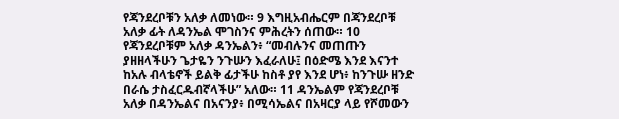የጃንደረቦቹን አለቃ ለመነው። 9 እግዚአብሔርም በጃንደረቦቹ አለቃ ፊት ለዳንኤል ሞገስንና ምሕረትን ሰጠው። 10 የጃንደረቦቹም አለቃ ዳንኤልን፥ “መብሉንና መጠጡን ያዘዘላችሁን ጌታዬን ንጉሡን እፈራለሁ፤ በዕድሜ እንደ እናንተ ከአሉ ብላቴኖች ይልቅ ፊታችሁ ከስቶ ያየ እንደ ሆነ፥ ከንጉሡ ዘንድ በራሴ ታስፈርዱብኛላችሁ” አለው። 11 ዳንኤልም የጃንደረቦቹ አለቃ በዳንኤልና በአናንያ፥ በሚሳኤልና በአዛርያ ላይ የሾመውን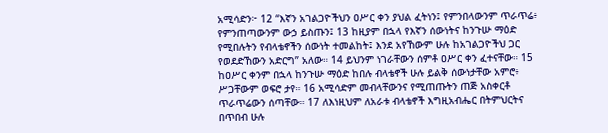አሚሳድን፦ 12 “እኛን አገልጋዮችህን ዐሥር ቀን ያህል ፈትነን፤ የምንበላውንም ጥራጥሬ፥ የምንጠጣውንም ውኃ ይስጡን፤ 13 ከዚያም በኋላ የእኛን ሰውነትና ከንጉሡ ማዕድ የሚበሉትን የብላቴኖችን ሰውነት ተመልከት፤ እንደ አየኸውም ሁሉ ከአገልጋዮችህ ጋር የወደድኸውን አድርግ” አለው። 14 ይህንም ነገራቸውን ሰምቶ ዐሥር ቀን ፈተናቸው። 15 ከዐሥር ቀንም በኋላ ከንጉሡ ማዕድ ከበሉ ብላቴኖች ሁሉ ይልቅ ሰውነታቸው አምሮ፥ ሥጋቸውም ወፍሮ ታየ። 16 አሚሳድም መብላቸውንና የሚጠጡትን ጠጅ አስቀርቶ ጥራጥሬውን ሰጣቸው። 17 ለእነዚህም ለአራቱ ብላቴኖች እግዚአብሔር በትምህርትና በጥበብ ሁሉ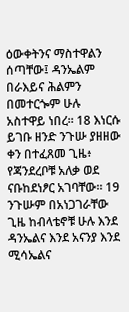ዕውቀትንና ማስተዋልን ሰጣቸው፤ ዳንኤልም በራእይና ሕልምን በመተርጐም ሁሉ አስተዋይ ነበረ። 18 እነርሱ ይገቡ ዘንድ ንጉሡ ያዘዘው ቀን በተፈጸመ ጊዜ፥ የጃንደረቦቹ አለቃ ወደ ናቡከደነፆር አገባቸው። 19 ንጉሡም በአነጋገራቸው ጊዜ ከብላቴኖቹ ሁሉ እንደ ዳንኤልና እንደ አናንያ እንደ ሚሳኤልና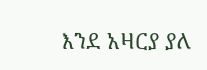እንደ አዛርያ ያለ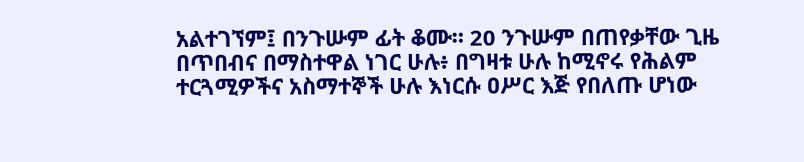አልተገኘም፤ በንጉሡም ፊት ቆሙ። 20 ንጉሡም በጠየቃቸው ጊዜ በጥበብና በማስተዋል ነገር ሁሉ፥ በግዛቱ ሁሉ ከሚኖሩ የሕልም ተርጓሚዎችና አስማተኞች ሁሉ እነርሱ ዐሥር እጅ የበለጡ ሆነው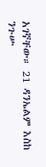አገኛቸው። 21 ዳንኤልም እስከ ንጉሡ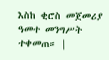እስከ ቂሮስ መጀመሪያ ዓመተ መንግሥት ተቀመጠ። |